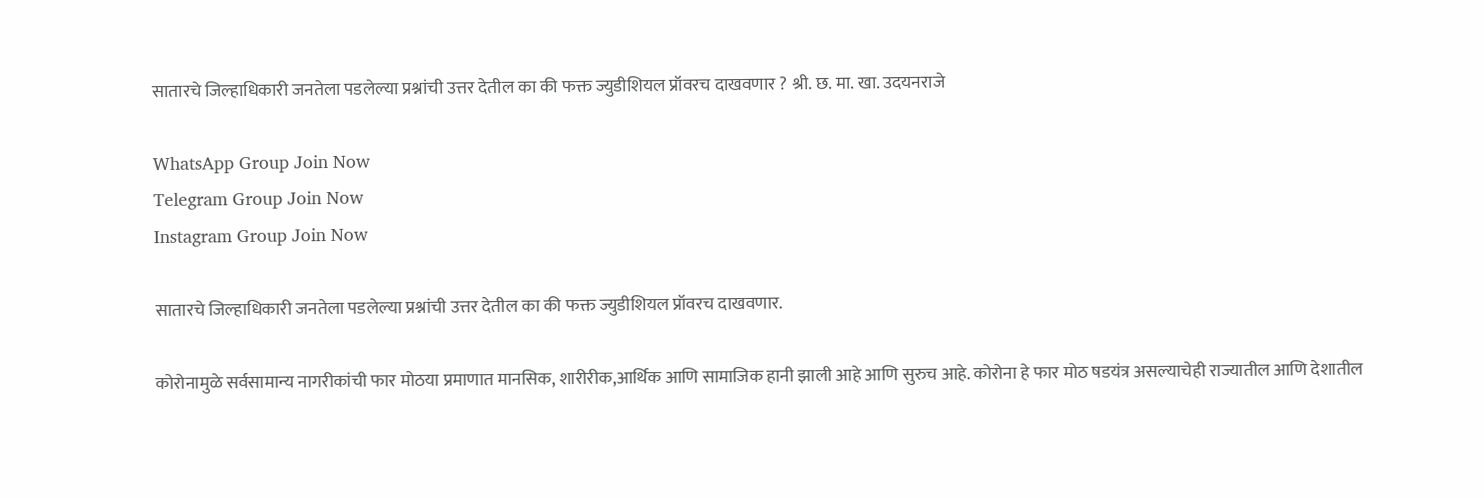सातारचे जिल्हाधिकारी जनतेला पडलेल्या प्रश्नांची उत्तर देतील का की फक्त ज्युडीशियल प्रॉवरच दाखवणार ? श्री. छ. मा. खा. उदयनराजे

WhatsApp Group Join Now
Telegram Group Join Now
Instagram Group Join Now

सातारचे जिल्हाधिकारी जनतेला पडलेल्या प्रश्नांची उत्तर देतील का की फक्त ज्युडीशियल प्रॉवरच दाखवणार.

कोरोनामुळे सर्वसामान्य नागरीकांची फार मोठया प्रमाणात मानसिक, शारीरीक,आर्थिक आणि सामाजिक हानी झाली आहे आणि सुरुच आहे. कोरोना हे फार मोठ षडयंत्र असल्याचेही राज्यातील आणि देशातील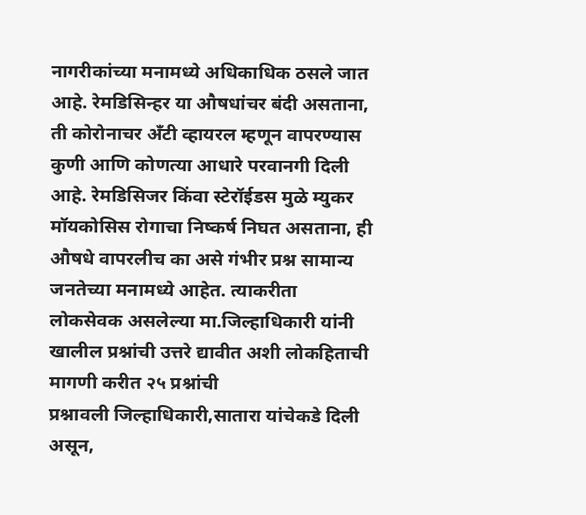नागरीकांच्या मनामध्ये अधिकाधिक ठसले जात आहे. रेमडिसिन्हर या औषधांचर बंदी असताना, ती कोरोनाचर अँटी व्हायरल म्हणून वापरण्यास कुणी आणि कोणत्या आधारे परवानगी दिली आहे. रेमडिसिजर किंवा स्टेरॉईडस मुळे म्युकर मॉयकोसिस रोगाचा निष्कर्ष निघत असताना, ही औषधे वापरलीच का असे गंभीर प्रश्न सामान्य जनतेच्या मनामध्ये आहेत. त्याकरीता लोकसेवक असलेल्या मा.जिल्हाधिकारी यांनी खालील प्रश्नांची उत्तरे द्यावीत अशी लोकहिताची मागणी करीत २५ प्रश्नांची
प्रश्नावली जिल्हाधिकारी,सातारा यांचेकडे दिली असून,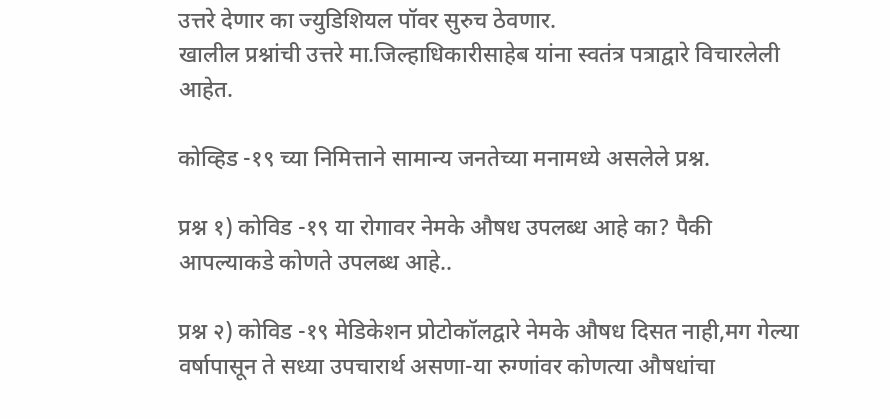उत्तरे देणार का ज्युडिशियल पॉवर सुरुच ठेवणार.
खालील प्रश्नांची उत्तरे मा.जिल्हाधिकारीसाहेब यांना स्वतंत्र पत्राद्वारे विचारलेली आहेत.

कोव्हिड -१९ च्या निमित्ताने सामान्य जनतेच्या मनामध्ये असलेले प्रश्न.

प्रश्न १) कोविड -१९ या रोगावर नेमके औषध उपलब्ध आहे का? पैकी आपल्याकडे कोणते उपलब्ध आहे..

प्रश्न २) कोविड -१९ मेडिकेशन प्रोटोकॉलद्वारे नेमके औषध दिसत नाही,मग गेल्या वर्षापासून ते सध्या उपचारार्थ असणा-या रुग्णांवर कोणत्या औषधांचा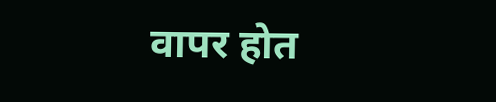वापर होत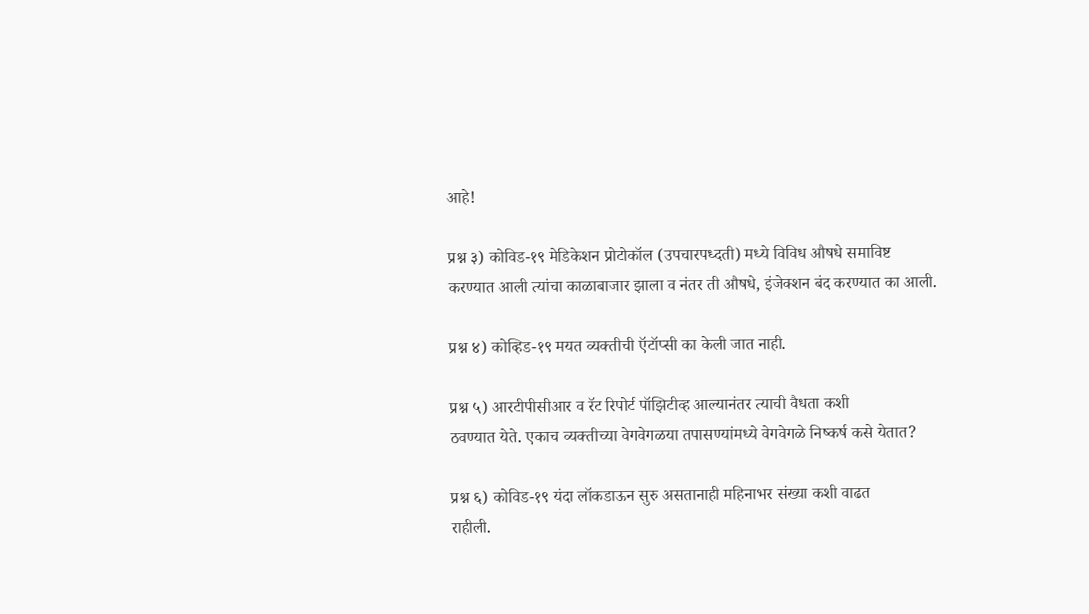आहे!

प्रश्न ३) कोविड-१९ मेडिकेशन प्रोटोकॉल (उपचारपध्दती) मध्ये विविध औषधे समाविष्ट
करण्यात आली त्यांचा काळाबाजार झाला व नंतर ती औषधे, इंजेक्शन बंद करण्यात का आली.

प्रश्न ४) कोव्हिड-१९ मयत व्यक्तीची ऍटॉप्सी का केली जात नाही.

प्रश्न ५) आरटीपीसीआर व रॅट रिपोर्ट पॉझिटीव्ह आल्यानंतर त्याची वैधता कशी
ठवण्यात येते. एकाच व्यक्तीच्या वेगवेगळया तपासण्यांमध्ये वेगवेगळे निष्कर्ष कसे येतात?

प्रश्न ६) कोविड-१९ यंदा लॉकडाऊन सुरु असतानाही महिनाभर संख्या कशी वाढत
राहीली.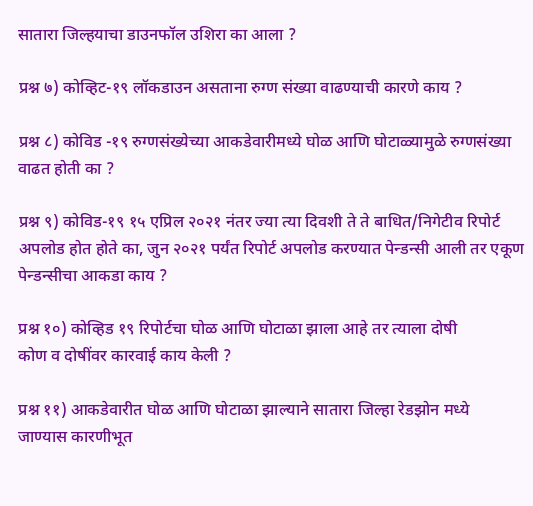सातारा जिल्हयाचा डाउनफॉल उशिरा का आला ?

प्रश्न ७) कोव्हिट-१९ लॉकडाउन असताना रुग्ण संख्या वाढण्याची कारणे काय ?

प्रश्न ८) कोविड -१९ रुग्णसंख्येच्या आकडेवारीमध्ये घोळ आणि घोटाळ्यामुळे रुग्णसंख्या वाढत होती का ?

प्रश्न ९) कोविड-१९ १५ एप्रिल २०२१ नंतर ज्या त्या दिवशी ते ते बाधित/निगेटीव रिपोर्ट
अपलोड होत होते का, जुन २०२१ पर्यंत रिपोर्ट अपलोड करण्यात पेन्डन्सी आली तर एकूण
पेन्डन्सीचा आकडा काय ?

प्रश्न १०) कोव्हिड १९ रिपोर्टचा घोळ आणि घोटाळा झाला आहे तर त्याला दोषी
कोण व दोषींवर कारवाई काय केली ?

प्रश्न ११) आकडेवारीत घोळ आणि घोटाळा झाल्याने सातारा जिल्हा रेडझोन मध्ये
जाण्यास कारणीभूत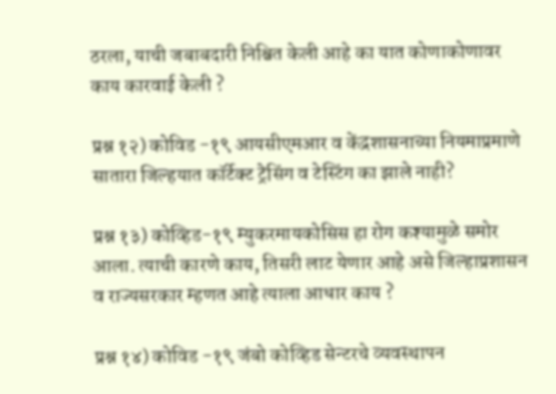ठरला, याची जबाबदारी निश्चित केली आहे का यात कोणाकोणावर
काय कारवाई केली ?

प्रश्न १२) कोविड -१९ आयसीएमआर व केंद्रशासनाच्या नियमाप्रमाणे सातारा जिल्हयात कॉर्टेक्ट ट्रेसिंग व टेस्टिंग का झाले नाही?

प्रश्न १३) कोव्हिड-१९ म्युकरमायकोसिस हा रोग कश्यामुळे समोर आला. त्याची कारणे काय, तिसरी लाट येणार आहे असे जिल्हाप्रशासन व राज्यसरकार म्हणत आहे त्याला आधार काय ?

प्रश्न १४) कोविड -१९ जंबो कोव्हिड सेन्टरचे व्यवस्थापन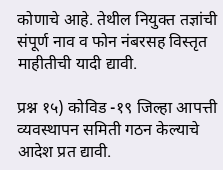कोणाचे आहे. तेथील नियुक्त तज्ञांची संपूर्ण नाव व फोन नंबरसह विस्तृत माहीतीची यादी द्यावी.

प्रश्न १५) कोविड -१९ जिल्हा आपत्ती व्यवस्थापन समिती गठन केल्याचे आदेश प्रत द्यावी.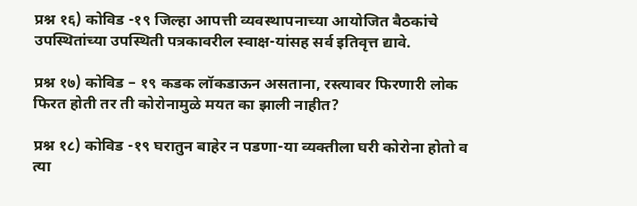प्रश्न १६) कोविड -१९ जिल्हा आपत्ती व्यवस्थापनाच्या आयोजित बैठकांचे
उपस्थितांच्या उपस्थिती पत्रकावरील स्वाक्ष-यांसह सर्व इतिवृत्त द्यावे.

प्रश्न १७) कोविड – १९ कडक लॉकडाऊन असताना, रस्त्यावर फिरणारी लोक फिरत होती तर ती कोरोनामुळे मयत का झाली नाहीत?

प्रश्न १८) कोविड -१९ घरातुन बाहेर न पडणा-या व्यक्तीला घरी कोरोना होतो व त्या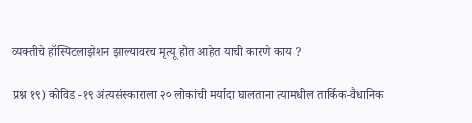व्यक्तीचे हॉस्पिटलाझेशन झाल्यावरच मृत्यू होत आहेत याची कारणे काय ?

प्रश्न १९) कोविड -१९ अंत्यसंस्काराला २० लोकांची मर्यादा घालताना त्यामधील तार्किक-वैधानिक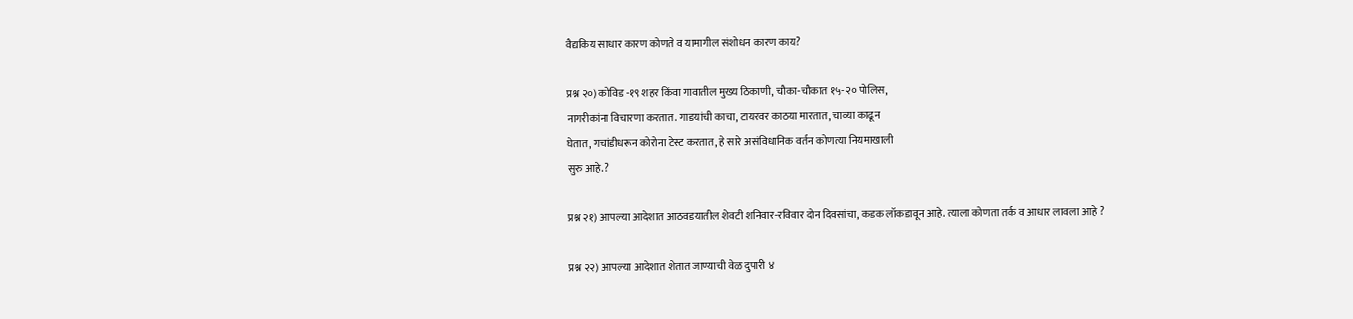वैद्यकिय साधार कारण कोणते व यामागील संशोधन कारण काय?

प्रश्न २०) कोविड -१९ शहर किंवा गावातील मुख्य ठिकाणी, चौका-चौकात १५-२० पोलिस,
नागरीकांना विचारणा करतात. गाडयांची काचा, टायरवर काठया मारतात, चाव्या काढून
घेतात, गचांडीधरून कोरोना टेस्ट करतात, हे सारे असंविधानिक वर्तन कोणत्या नियमाखाली
सुरु आहे.?

प्रश्न २१) आपल्या आदेशात आठवडयातील शेवटी शनिवार-रविवार दोन दिवसांचा, कडक लॉकडावून आहे. त्याला कोणता तर्क व आधार लावला आहे ?

प्रश्न २२) आपल्या आदेशात शेतात जाण्याची वेळ दुपारी ४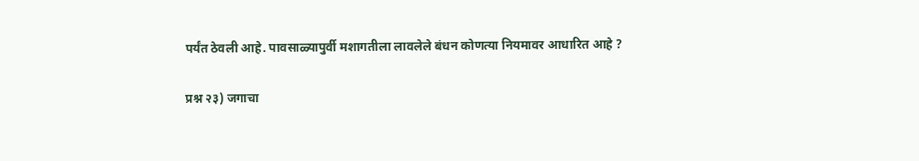पर्यंत ठेवली आहे. पावसाळ्यापुर्वी मशागतीला लावलेले बंधन कोणत्या नियमावर आधारित आहे ?

प्रश्न २३) जगाचा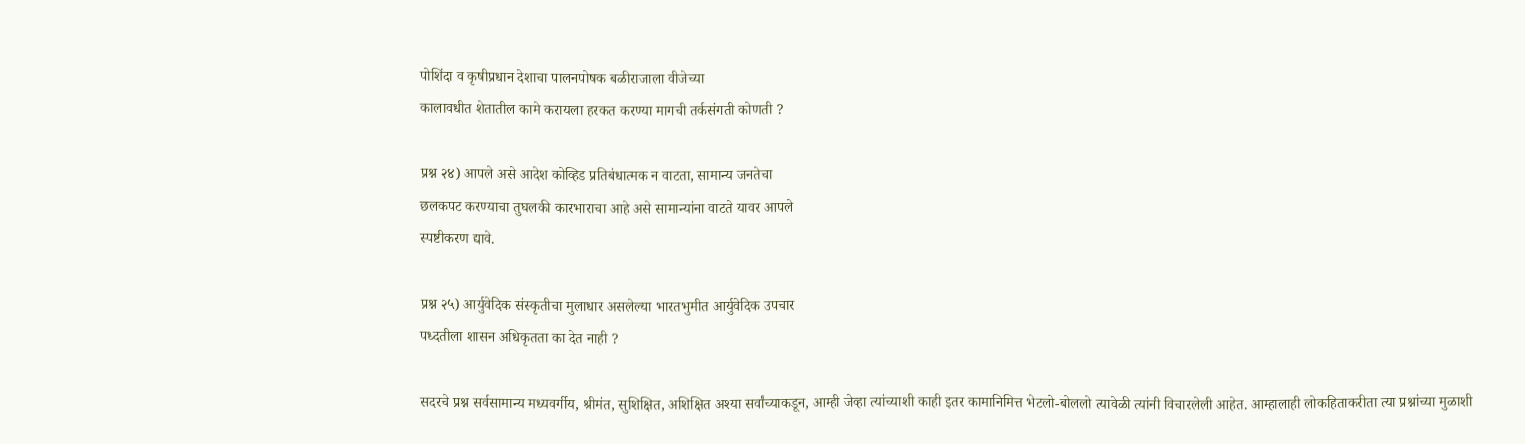पोशिंदा व कृषीप्रधान देशाचा पालनपोषक बळीराजाला वीजेच्या
कालावधीत शेतातील कामे करायला हरकत करण्या मागची तर्कसंगती कोणती ?

प्रश्न २४) आपले असे आदेश कोव्हिड प्रतिबंधात्मक न वाटता, सामान्य जनतेचा
छलकपट करण्याचा तुघलकी कारभाराचा आहे असे सामान्यांना वाटते यावर आपले
स्पष्टीकरण द्यावे.

प्रश्न २५) आर्युवेदिक संस्कृतीचा मुलाधार असलेल्या भारतभुमीत आर्युवेदिक उपचार
पध्दतीला शासन अधिकृतता का देत नाही ?

सदरचे प्रश्न सर्वसामान्य मध्यवर्गीय, श्रीमंत, सुशिक्षित, अशिक्षित अश्या सर्वांच्याकडून, आम्ही जेव्हा त्यांच्याशी काही इतर कामानिमित्त भेटलो-बोललो त्यावेळी त्यांनी विचारलेली आहेत. आम्हालाही लोकहिताकरीता त्या प्रश्नांच्या मुळाशी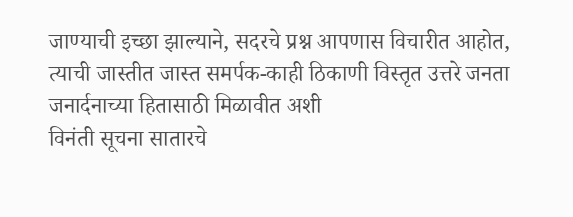जाण्याची इच्छा झाल्याने, सदरचे प्रश्न आपणास विचारीत आहोत,
त्याची जास्तीत जास्त समर्पक-काही ठिकाणी विस्तृत उत्तरे जनता जनार्दनाच्या हितासाठी मिळावीत अशी
विनंती सूचना सातारचे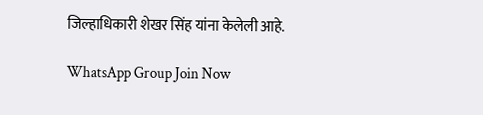जिल्हाधिकारी शेखर सिंह यांना केलेली आहे.

WhatsApp Group Join Now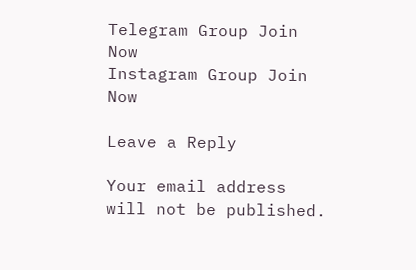Telegram Group Join Now
Instagram Group Join Now

Leave a Reply

Your email address will not be published.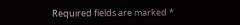Required fields are marked *